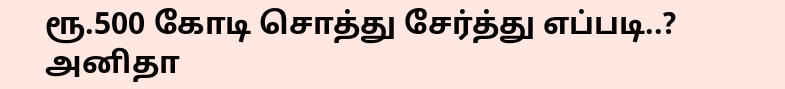ரூ.500 கோடி சொத்து சேர்த்து எப்படி..? அனிதா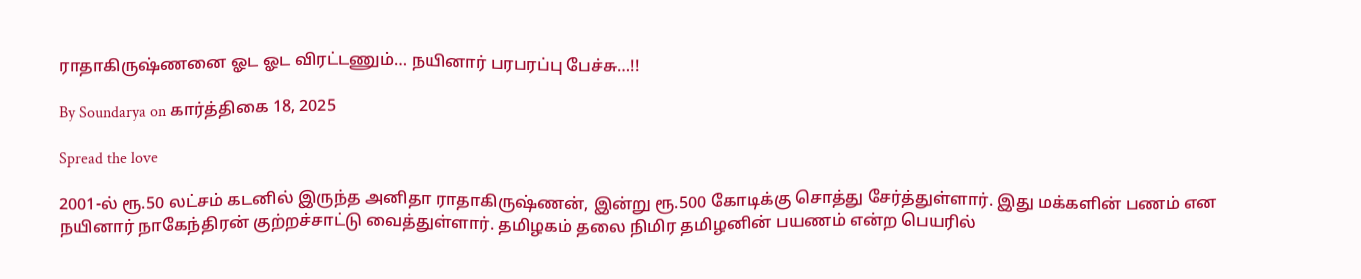ராதாகிருஷ்ணனை ஓட ஓட விரட்டணும்… நயினார் பரபரப்பு பேச்சு…!!

By Soundarya on கார்த்திகை 18, 2025

Spread the love

2001-ல் ரூ.50 லட்சம் கடனில் இருந்த அனிதா ராதாகிருஷ்ணன், இன்று ரூ.500 கோடிக்கு சொத்து சேர்த்துள்ளார். இது மக்களின் பணம் என நயினார் நாகேந்திரன் குற்றச்சாட்டு வைத்துள்ளார். தமிழகம் தலை நிமிர தமிழனின் பயணம் என்ற பெயரில்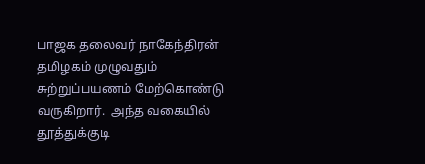பாஜக தலைவர் நாகேந்திரன் தமிழகம் முழுவதும் சுற்றுப்பயணம் மேற்கொண்டு வருகிறார்.  அந்த வகையில் தூத்துக்குடி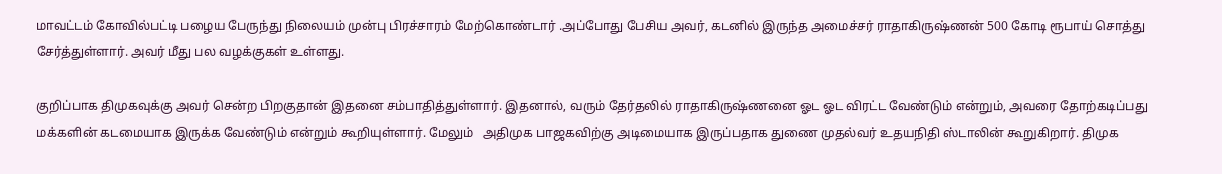மாவட்டம் கோவில்பட்டி பழைய பேருந்து நிலையம் முன்பு பிரச்சாரம் மேற்கொண்டார் .அப்போது பேசிய அவர், கடனில் இருந்த அமைச்சர் ராதாகிருஷ்ணன் 500 கோடி ரூபாய் சொத்து சேர்த்துள்ளார். அவர் மீது பல வழக்குகள் உள்ளது.

குறிப்பாக திமுகவுக்கு அவர் சென்ற பிறகுதான் இதனை சம்பாதித்துள்ளார். இதனால், வரும் தேர்தலில் ராதாகிருஷ்ணனை ஓட ஓட விரட்ட வேண்டும் என்றும், அவரை தோற்கடிப்பது மக்களின் கடமையாக இருக்க வேண்டும் என்றும் கூறியுள்ளார். மேலும்   அதிமுக பாஜகவிற்கு அடிமையாக இருப்பதாக துணை முதல்வர் உதயநிதி ஸ்டாலின் கூறுகிறார். திமுக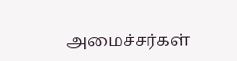அமைச்சர்கள்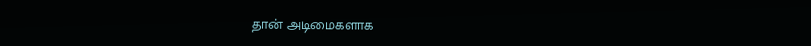தான் அடிமைகளாக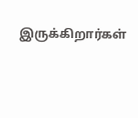இருக்கிறார்கள்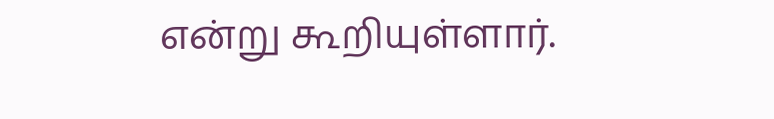என்று கூறியுள்ளார்.